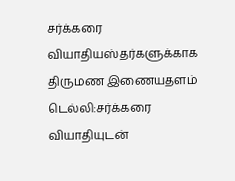சர்க்கரை வியாதியஸ்தர்களுக்காக திருமண இணையதளம்
டெல்லி:சர்க்கரை வியாதியுடன்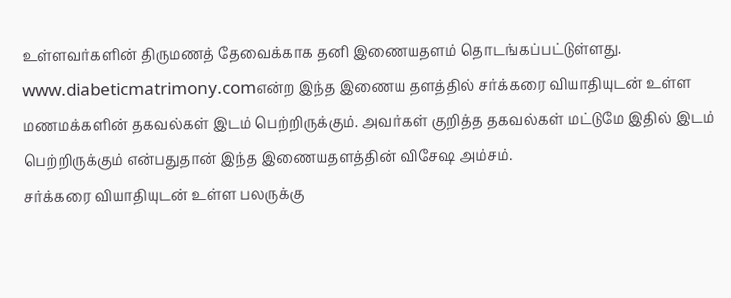உள்ளவர்களின் திருமணத் தேவைக்காக தனி இணையதளம் தொடங்கப்பட்டுள்ளது.
www.diabeticmatrimony.comஎன்ற இந்த இணைய தளத்தில் சர்க்கரை வியாதியுடன் உள்ள மணமக்களின் தகவல்கள் இடம் பெற்றிருக்கும். அவர்கள் குறித்த தகவல்கள் மட்டுமே இதில் இடம் பெற்றிருக்கும் என்பதுதான் இந்த இணையதளத்தின் விசேஷ அம்சம்.
சர்க்கரை வியாதியுடன் உள்ள பலருக்கு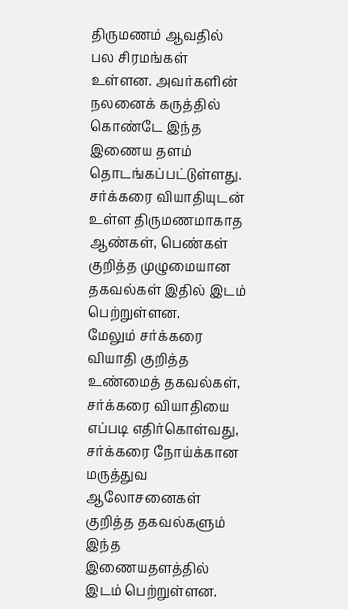திருமணம் ஆவதில் பல சிரமங்கள் உள்ளன. அவர்களின் நலனைக் கருத்தில் கொண்டே இந்த இணைய தளம் தொடங்கப்பட்டுள்ளது.
சர்க்கரை வியாதியுடன் உள்ள திருமணமாகாத ஆண்கள், பெண்கள் குறித்த முழுமையான தகவல்கள் இதில் இடம் பெற்றுள்ளன.
மேலும் சர்க்கரை வியாதி குறித்த உண்மைத் தகவல்கள், சர்க்கரை வியாதியை எப்படி எதிர்கொள்வது, சர்க்கரை நோய்க்கான மருத்துவ ஆலோசனைகள் குறித்த தகவல்களும் இந்த இணையதளத்தில் இடம் பெற்றுள்ளன.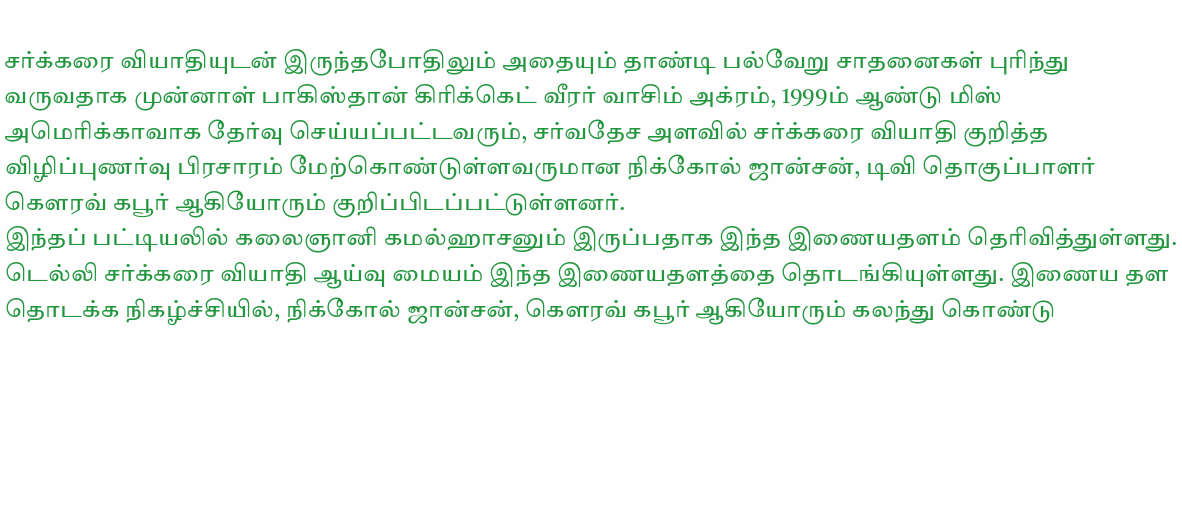சர்க்கரை வியாதியுடன் இருந்தபோதிலும் அதையும் தாண்டி பல்வேறு சாதனைகள் புரிந்து வருவதாக முன்னாள் பாகிஸ்தான் கிரிக்கெட் வீரர் வாசிம் அக்ரம், 1999ம் ஆண்டு மிஸ் அமெரிக்காவாக தேர்வு செய்யப்பட்டவரும், சர்வதேச அளவில் சர்க்கரை வியாதி குறித்த விழிப்புணர்வு பிரசாரம் மேற்கொண்டுள்ளவருமான நிக்கோல் ஜான்சன், டிவி தொகுப்பாளர் கெளரவ் கபூர் ஆகியோரும் குறிப்பிடப்பட்டுள்ளனர்.
இந்தப் பட்டியலில் கலைஞானி கமல்ஹாசனும் இருப்பதாக இந்த இணையதளம் தெரிவித்துள்ளது.
டெல்லி சர்க்கரை வியாதி ஆய்வு மையம் இந்த இணையதளத்தை தொடங்கியுள்ளது. இணைய தள தொடக்க நிகழ்ச்சியில், நிக்கோல் ஜான்சன், கெளரவ் கபூர் ஆகியோரும் கலந்து கொண்டு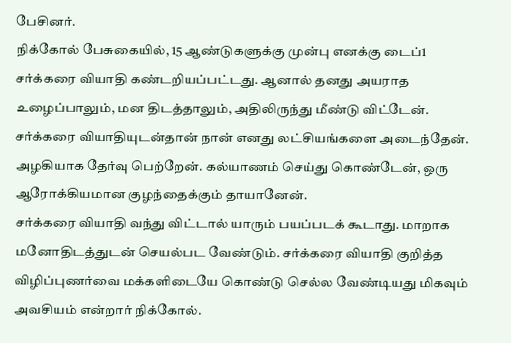பேசினர்.
நிக்கோல் பேசுகையில், 15 ஆண்டுகளுக்கு முன்பு எனக்கு டைப்1 சர்க்கரை வியாதி கண்டறியப்பட்டது. ஆனால் தனது அயராத உழைப்பாலும், மன திடத்தாலும், அதிலிருந்து மீண்டு விட்டேன்.
சர்க்கரை வியாதியுடன்தான் நான் எனது லட்சியங்களை அடைந்தேன். அழகியாக தேர்வு பெற்றேன். கல்யாணம் செய்து கொண்டேன், ஒரு ஆரோக்கியமான குழந்தைக்கும் தாயானேன்.
சர்க்கரை வியாதி வந்து விட்டால் யாரும் பயப்படக் கூடாது. மாறாக மனோதிடத்துடன் செயல்பட வேண்டும். சர்க்கரை வியாதி குறித்த விழிப்புணர்வை மக்களிடையே கொண்டு செல்ல வேண்டியது மிகவும் அவசியம் என்றார் நிக்கோல்.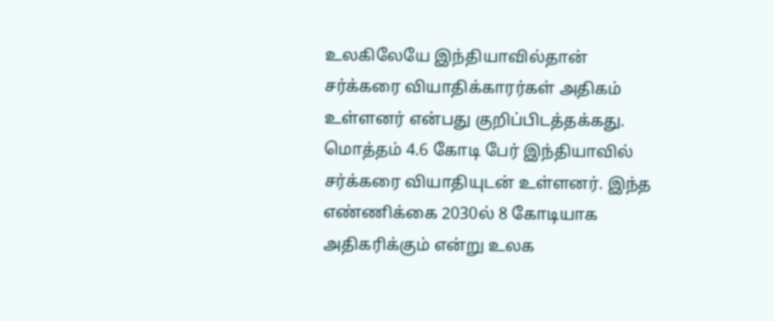உலகிலேயே இந்தியாவில்தான் சர்க்கரை வியாதிக்காரர்கள் அதிகம் உள்ளனர் என்பது குறிப்பிடத்தக்கது. மொத்தம் 4.6 கோடி பேர் இந்தியாவில் சர்க்கரை வியாதியுடன் உள்ளனர். இந்த எண்ணிக்கை 2030ல் 8 கோடியாக அதிகரிக்கும் என்று உலக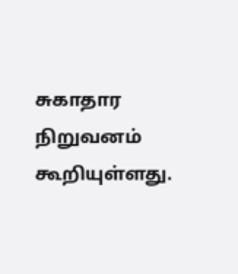சுகாதார நிறுவனம் கூறியுள்ளது.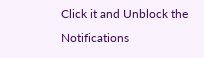Click it and Unblock the Notifications